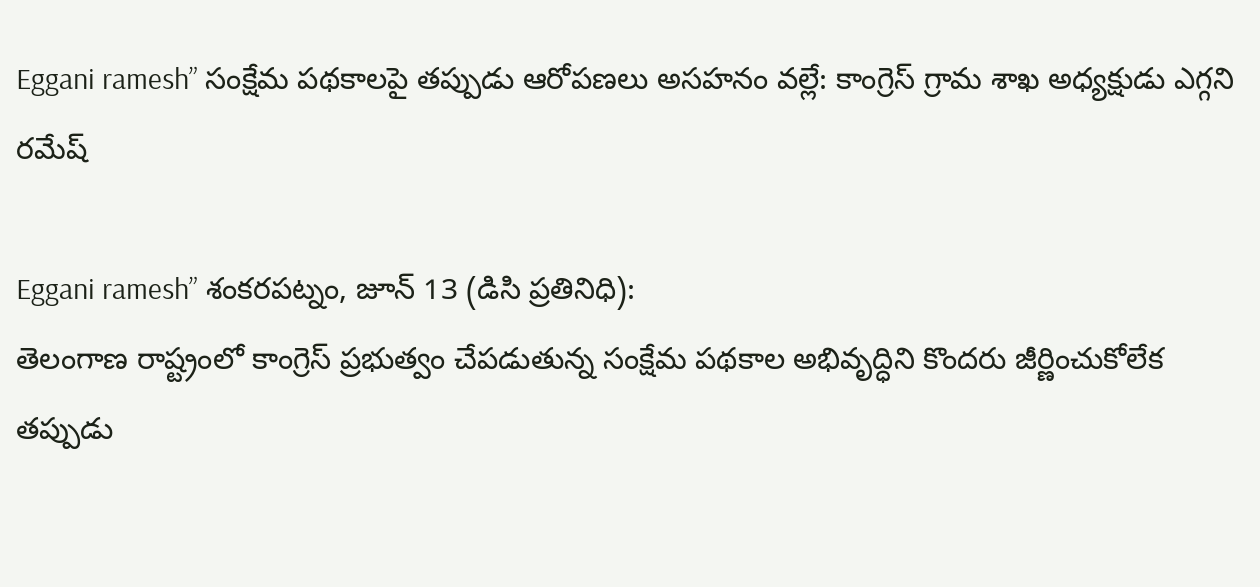Eggani ramesh” సంక్షేమ పథకాలపై తప్పుడు ఆరోపణలు అసహనం వల్లే: కాంగ్రెస్ గ్రామ శాఖ అధ్యక్షుడు ఎగ్గని రమేష్

Eggani ramesh” శంకరపట్నం, జూన్ 13 (డిసి ప్రతినిధి):
తెలంగాణ రాష్ట్రంలో కాంగ్రెస్ ప్రభుత్వం చేపడుతున్న సంక్షేమ పథకాల అభివృద్ధిని కొందరు జీర్ణించుకోలేక తప్పుడు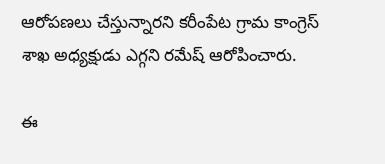ఆరోపణలు చేస్తున్నారని కరీంపేట గ్రామ కాంగ్రెస్ శాఖ అధ్యక్షుడు ఎగ్గని రమేష్ ఆరోపించారు.

ఈ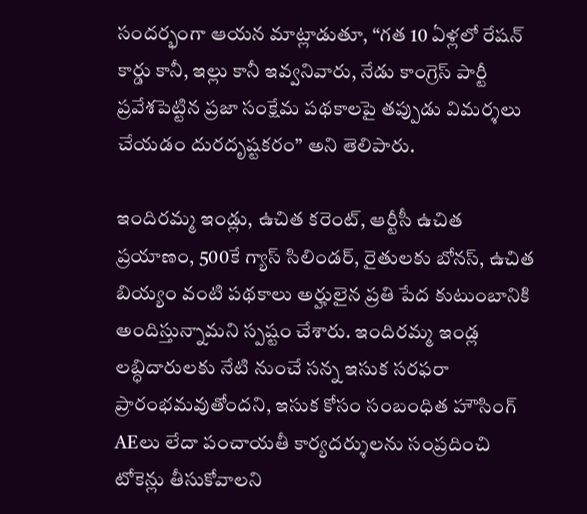సందర్భంగా ఆయన మాట్లాడుతూ, “గత 10 ఏళ్లలో రేషన్ కార్డు కానీ, ఇల్లు కానీ ఇవ్వనివారు, నేడు కాంగ్రెస్ పార్టీ ప్రవేశపెట్టిన ప్రజా సంక్షేమ పథకాలపై తప్పుడు విమర్శలు చేయడం దురదృష్టకరం” అని తెలిపారు.

ఇందిరమ్మ ఇండ్లు, ఉచిత కరెంట్, ఆర్టీసీ ఉచిత ప్రయాణం, 500కే గ్యాస్ సిలిండర్, రైతులకు బోనస్, ఉచిత బియ్యం వంటి పథకాలు అర్హులైన ప్రతి పేద కుటుంబానికి అందిస్తున్నామని స్పష్టం చేశారు. ఇందిరమ్మ ఇండ్ల లబ్ధిదారులకు నేటి నుంచే సన్న ఇసుక సరఫరా ప్రారంభమవుతోందని, ఇసుక కోసం సంబంధిత హౌసింగ్ AEలు లేదా పంచాయతీ కార్యదర్శులను సంప్రదించి టోకెన్లు తీసుకోవాలని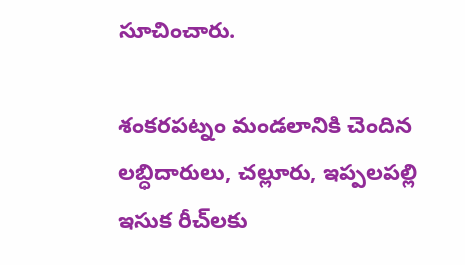సూచించారు.

శంకరపట్నం మండలానికి చెందిన లబ్ధిదారులు, చల్లూరు, ఇప్పలపల్లి ఇసుక రీచ్‌లకు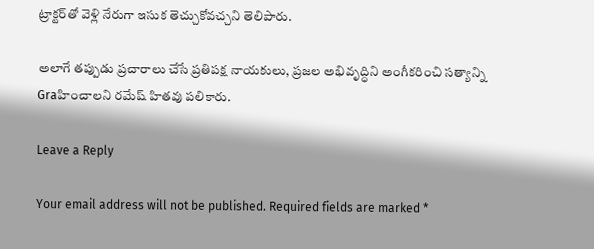ట్రాక్టర్‌తో వెళ్లి నేరుగా ఇసుక తెచ్చుకోవచ్చని తెలిపారు.

అలాగే తప్పుడు ప్రచారాలు చేసే ప్రతిపక్ష నాయకులు, ప్రజల అభివృద్ధిని అంగీకరించి సత్యాన్ని Graహించాలని రమేష్ హితవు పలికారు.

Leave a Reply

Your email address will not be published. Required fields are marked *